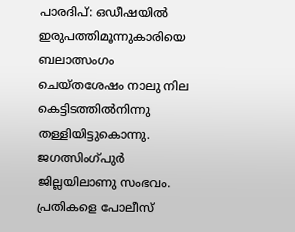പാരദിപ്: ഒഡീഷയിൽ ഇരുപത്തിമൂന്നുകാരിയെ ബലാത്സംഗം ചെയ്തശേഷം നാലു നില കെട്ടിടത്തിൽനിന്നു തള്ളിയിട്ടുകൊന്നു. ജഗത്സിംഗ്പുർ ജില്ലയിലാണു സംഭവം. പ്രതികളെ പോലീസ്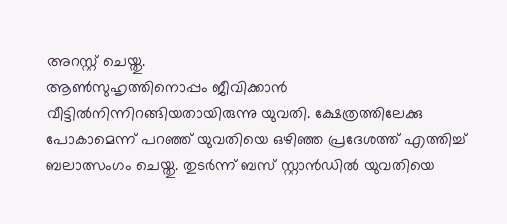അറസ്റ്റ് ചെയ്തു.
ആൺസുഹൃത്തിനൊപ്പം ജീവിക്കാൻ വീട്ടിൽനിന്നിറങ്ങിയതായിരുന്നു യുവതി. ക്ഷേത്രത്തിലേക്കു പോകാമെന്ന് പറഞ്ഞ് യുവതിയെ ഒഴിഞ്ഞ പ്രദേശത്ത് എത്തിച്ച് ബലാത്സംഗം ചെയ്തു. തുടർന്ന് ബസ് സ്റ്റാൻഡിൽ യുവതിയെ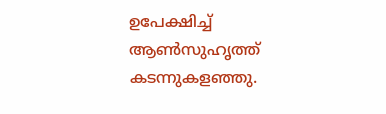ഉപേക്ഷിച്ച് ആൺസുഹൃത്ത് കടന്നുകളഞ്ഞു.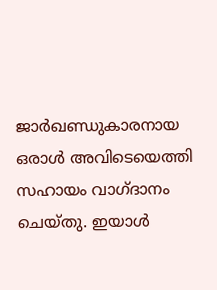ജാർഖണ്ഡുകാരനായ ഒരാൾ അവിടെയെത്തി സഹായം വാഗ്ദാനം ചെയ്തു. ഇയാൾ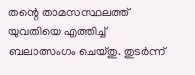തന്റെ താമസസ്ഥലത്ത് യുവതിയെ എത്തിച്ച് ബലാത്സംഗം ചെയ്തു. തുടർന്ന്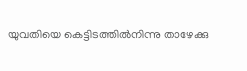യുവതിയെ കെട്ടിടത്തിൽനിന്നു താഴേക്കു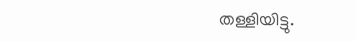തള്ളിയിട്ടു.